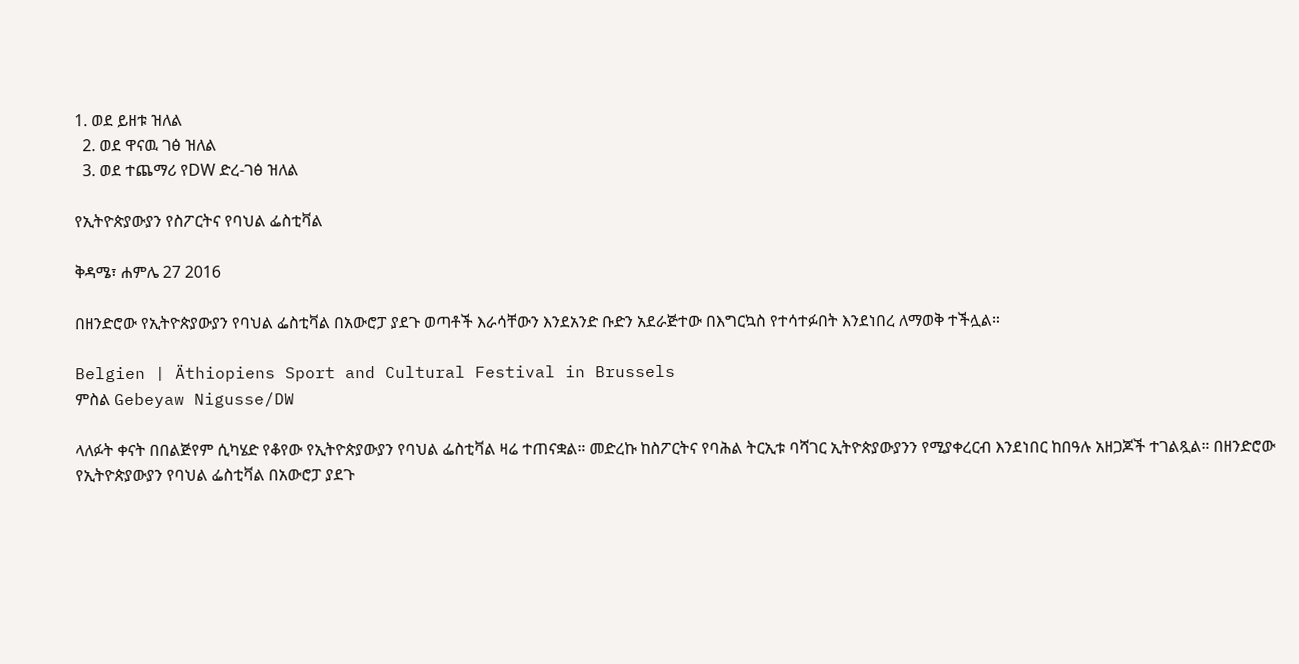1. ወደ ይዘቱ ዝለል
  2. ወደ ዋናዉ ገፅ ዝለል
  3. ወደ ተጨማሪ የDW ድረ-ገፅ ዝለል

የኢትዮጵያውያን የስፖርትና የባህል ፌስቲቫል

ቅዳሜ፣ ሐምሌ 27 2016

በዘንድሮው የኢትዮጵያውያን የባህል ፌስቲቫል በአውሮፓ ያደጉ ወጣቶች እራሳቸውን እንደአንድ ቡድን አደራጅተው በእግርኳስ የተሳተፉበት እንደነበረ ለማወቅ ተችሏል።

Belgien | Äthiopiens Sport and Cultural Festival in Brussels
ምስል Gebeyaw Nigusse/DW

ላለፉት ቀናት በበልጅየም ሲካሄድ የቆየው የኢትዮጵያውያን የባህል ፌስቲቫል ዛሬ ተጠናቋል። መድረኩ ከስፖርትና የባሕል ትርኢቱ ባሻገር ኢትዮጵያውያንን የሚያቀረርብ እንደነበር ከበዓሉ አዘጋጆች ተገልጿል። በዘንድሮው የኢትዮጵያውያን የባህል ፌስቲቫል በአውሮፓ ያደጉ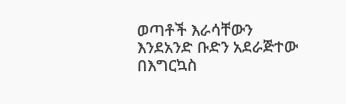ወጣቶች እራሳቸውን እንደአንድ ቡድን አደራጅተው በእግርኳስ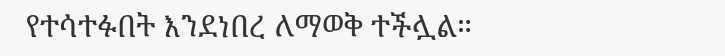የተሳተፉበት እንደነበረ ለማወቅ ተችሏል።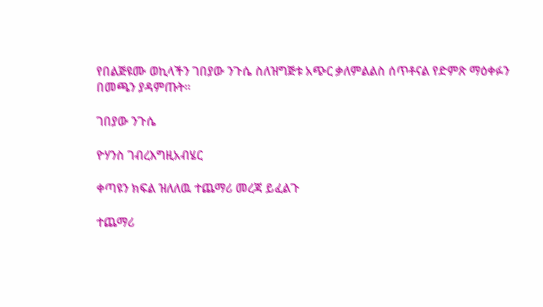የበልጅዩሙ ወኪላችን ገበያው ንጉሴ ስለዝግጅቱ አጭር ቃለምልልስ ሰጥቶናል የድምጽ ማዕቀፉን በመጫን ያዳምጡት።

ገበያው ንጉሴ

ዮሃንስ ገብረእግዚአብሄር

ቀጣዩን ክፍል ዝለለዉ ተጨማሪ መረጃ ይፈልጉ

ተጨማሪ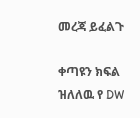መረጃ ይፈልጉ

ቀጣዩን ክፍል ዝለለዉ የ DW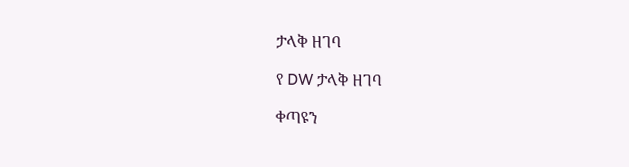ታላቅ ዘገባ

የ DW ታላቅ ዘገባ

ቀጣዩን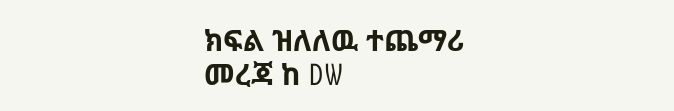ክፍል ዝለለዉ ተጨማሪ መረጃ ከ DW